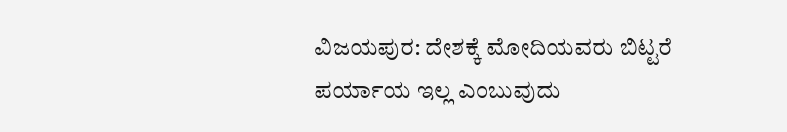ವಿಜಯಪುರ: ದೇಶಕ್ಕೆ ಮೋದಿಯವರು ಬಿಟ್ಟರೆ ಪರ್ಯಾಯ ಇಲ್ಲ ಎಂಬುವುದು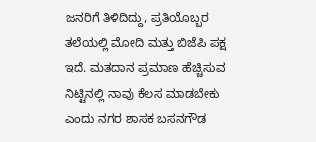ಜನರಿಗೆ ತಿಳಿದಿದ್ದು, ಪ್ರತಿಯೊಬ್ಬರ ತಲೆಯಲ್ಲಿ ಮೋದಿ ಮತ್ತು ಬಿಜೆಪಿ ಪಕ್ಷ ಇದೆ. ಮತದಾನ ಪ್ರಮಾಣ ಹೆಚ್ಚಿಸುವ ನಿಟ್ಟಿನಲ್ಲಿ ನಾವು ಕೆಲಸ ಮಾಡಬೇಕು ಎಂದು ನಗರ ಶಾಸಕ ಬಸನಗೌಡ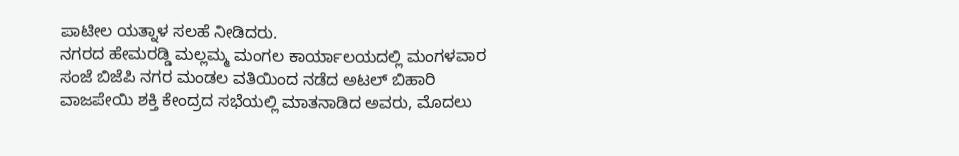ಪಾಟೀಲ ಯತ್ನಾಳ ಸಲಹೆ ನೀಡಿದರು.
ನಗರದ ಹೇಮರಡ್ಡಿ ಮಲ್ಲಮ್ಮ ಮಂಗಲ ಕಾರ್ಯಾಲಯದಲ್ಲಿ ಮಂಗಳವಾರ ಸಂಜೆ ಬಿಜೆಪಿ ನಗರ ಮಂಡಲ ವತಿಯಿಂದ ನಡೆದ ಅಟಲ್ ಬಿಹಾರಿ ವಾಜಪೇಯಿ ಶಕ್ತಿ ಕೇಂದ್ರದ ಸಭೆಯಲ್ಲಿ ಮಾತನಾಡಿದ ಅವರು, ಮೊದಲು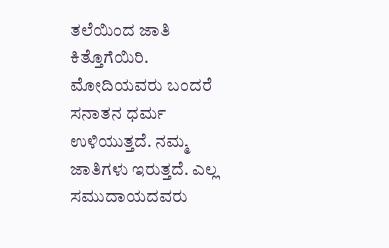ತಲೆಯಿಂದ ಜಾತಿ ಕಿತ್ತೊಗೆಯಿರಿ. ಮೋದಿಯವರು ಬಂದರೆ ಸನಾತನ ಧರ್ಮ ಉಳಿಯುತ್ತದೆ. ನಮ್ಮ ಜಾತಿಗಳು ಇರುತ್ತದೆ. ಎಲ್ಲ ಸಮುದಾಯದವರು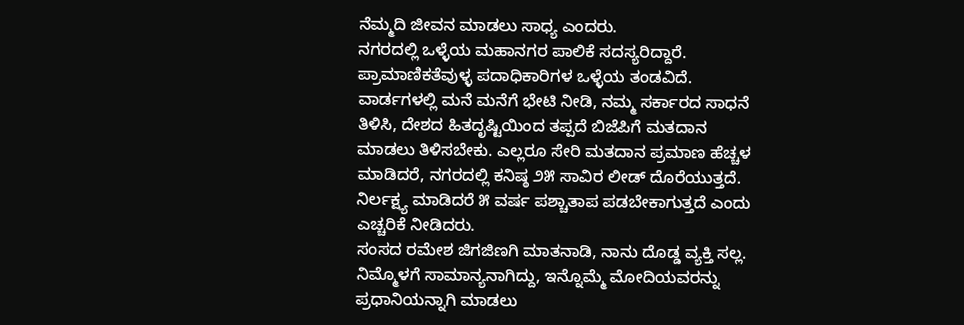ನೆಮ್ಮದಿ ಜೀವನ ಮಾಡಲು ಸಾಧ್ಯ ಎಂದರು.
ನಗರದಲ್ಲಿ ಒಳ್ಳೆಯ ಮಹಾನಗರ ಪಾಲಿಕೆ ಸದಸ್ಯರಿದ್ದಾರೆ. ಪ್ರಾಮಾಣಿಕತೆವುಳ್ಳ ಪದಾಧಿಕಾರಿಗಳ ಒಳ್ಳೆಯ ತಂಡವಿದೆ. ವಾರ್ಡಗಳಲ್ಲಿ ಮನೆ ಮನೆಗೆ ಭೇಟಿ ನೀಡಿ, ನಮ್ಮ ಸರ್ಕಾರದ ಸಾಧನೆ ತಿಳಿಸಿ, ದೇಶದ ಹಿತದೃಷ್ಟಿಯಿಂದ ತಪ್ಪದೆ ಬಿಜೆಪಿಗೆ ಮತದಾನ ಮಾಡಲು ತಿಳಿಸಬೇಕು. ಎಲ್ಲರೂ ಸೇರಿ ಮತದಾನ ಪ್ರಮಾಣ ಹೆಚ್ಚಳ ಮಾಡಿದರೆ, ನಗರದಲ್ಲಿ ಕನಿಷ್ಠ ೨೫ ಸಾವಿರ ಲೀಡ್ ದೊರೆಯುತ್ತದೆ. ನಿರ್ಲಕ್ಷ್ಯ ಮಾಡಿದರೆ ೫ ವರ್ಷ ಪಶ್ಚಾತಾಪ ಪಡಬೇಕಾಗುತ್ತದೆ ಎಂದು ಎಚ್ಚರಿಕೆ ನೀಡಿದರು.
ಸಂಸದ ರಮೇಶ ಜಿಗಜಿಣಗಿ ಮಾತನಾಡಿ, ನಾನು ದೊಡ್ಡ ವ್ಯಕ್ತಿ ಸಲ್ಲ. ನಿಮ್ಮೊಳಗೆ ಸಾಮಾನ್ಯನಾಗಿದ್ದು, ಇನ್ನೊಮ್ಮೆ ಮೋದಿಯವರನ್ನು ಪ್ರಧಾನಿಯನ್ನಾಗಿ ಮಾಡಲು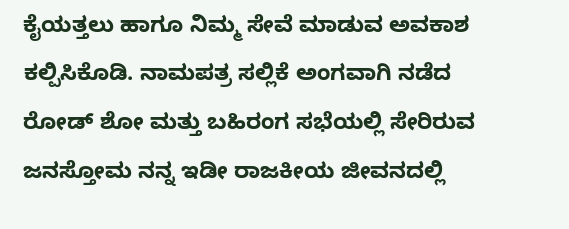ಕೈಯತ್ತಲು ಹಾಗೂ ನಿಮ್ಮ ಸೇವೆ ಮಾಡುವ ಅವಕಾಶ ಕಲ್ಪಿಸಿಕೊಡಿ. ನಾಮಪತ್ರ ಸಲ್ಲಿಕೆ ಅಂಗವಾಗಿ ನಡೆದ ರೋಡ್ ಶೋ ಮತ್ತು ಬಹಿರಂಗ ಸಭೆಯಲ್ಲಿ ಸೇರಿರುವ ಜನಸ್ತೋಮ ನನ್ನ ಇಡೀ ರಾಜಕೀಯ ಜೀವನದಲ್ಲಿ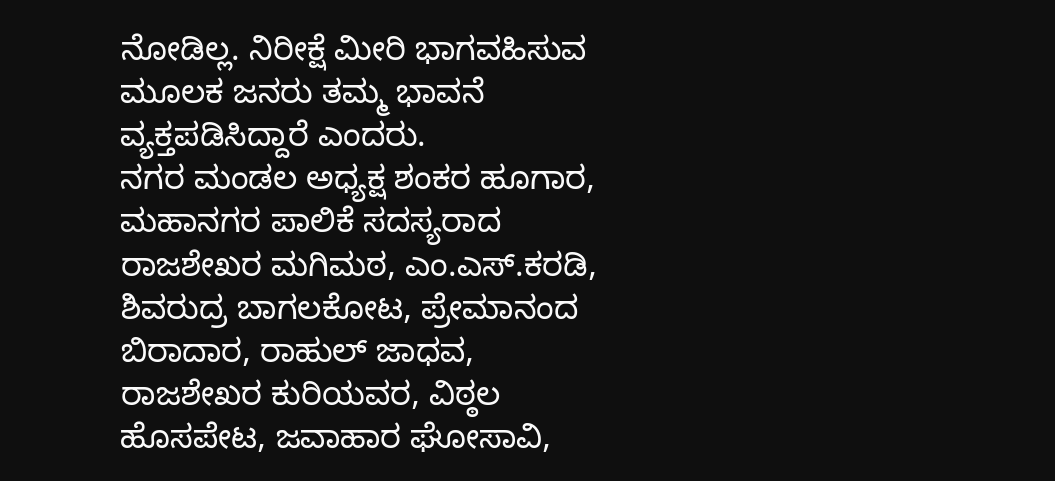ನೋಡಿಲ್ಲ. ನಿರೀಕ್ಷೆ ಮೀರಿ ಭಾಗವಹಿಸುವ ಮೂಲಕ ಜನರು ತಮ್ಮ ಭಾವನೆ ವ್ಯಕ್ತಪಡಿಸಿದ್ದಾರೆ ಎಂದರು.
ನಗರ ಮಂಡಲ ಅಧ್ಯಕ್ಷ ಶಂಕರ ಹೂಗಾರ, ಮಹಾನಗರ ಪಾಲಿಕೆ ಸದಸ್ಯರಾದ ರಾಜಶೇಖರ ಮಗಿಮಠ, ಎಂ.ಎಸ್.ಕರಡಿ, ಶಿವರುದ್ರ ಬಾಗಲಕೋಟ, ಪ್ರೇಮಾನಂದ ಬಿರಾದಾರ, ರಾಹುಲ್ ಜಾಧವ, ರಾಜಶೇಖರ ಕುರಿಯವರ, ವಿಠ್ಠಲ ಹೊಸಪೇಟ, ಜವಾಹಾರ ಘೋಸಾವಿ,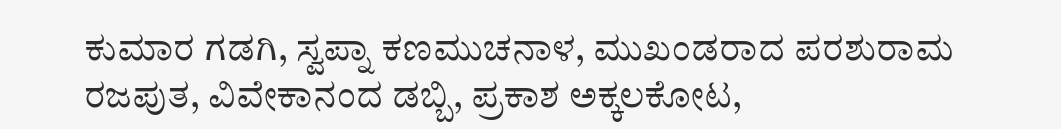ಕುಮಾರ ಗಡಗಿ, ಸ್ವಪ್ನಾ ಕಣಮುಚನಾಳ, ಮುಖಂಡರಾದ ಪರಶುರಾಮ ರಜಪುತ, ವಿವೇಕಾನಂದ ಡಬ್ಬಿ, ಪ್ರಕಾಶ ಅಕ್ಕಲಕೋಟ,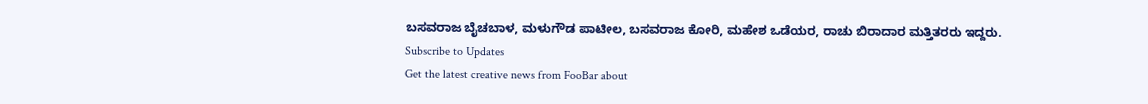ಬಸವರಾಜ ಬೈಚಬಾಳ, ಮಳುಗೌಡ ಪಾಟೀಲ, ಬಸವರಾಜ ಕೋರಿ, ಮಹೇಶ ಒಡೆಯರ, ರಾಚು ಬಿರಾದಾರ ಮತ್ತಿತರರು ಇದ್ದರು.
Subscribe to Updates
Get the latest creative news from FooBar about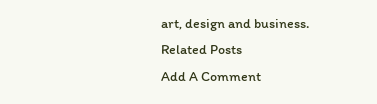art, design and business.
Related Posts
Add A Comment